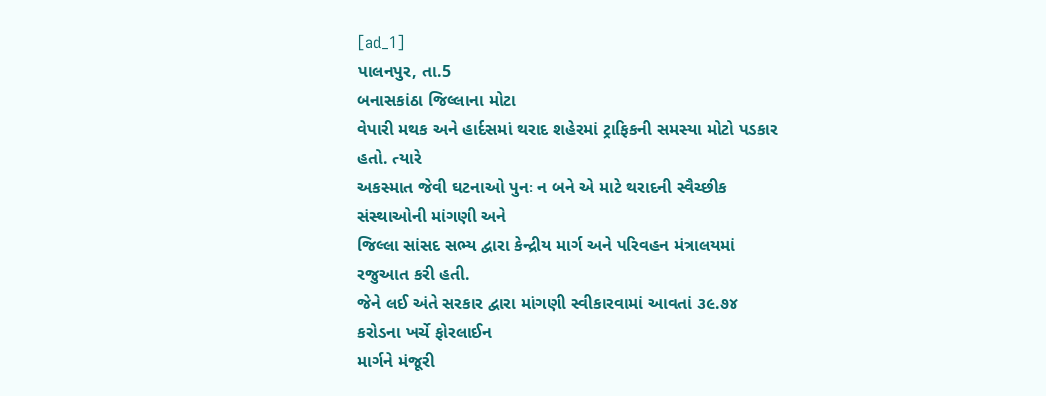[ad_1]
પાલનપુર, તા.5
બનાસકાંઠા જિલ્લાના મોટા
વેપારી મથક અને હાર્દસમાં થરાદ શહેરમાં ટ્રાફિકની સમસ્યા મોટો પડકાર હતો. ત્યારે
અકસ્માત જેવી ઘટનાઓ પુનઃ ન બને એ માટે થરાદની સ્વૈચ્છીક સંસ્થાઓની માંગણી અને
જિલ્લા સાંસદ સભ્ય દ્વારા કેન્દ્રીય માર્ગ અને પરિવહન મંત્રાલયમાં રજુઆત કરી હતી.
જેને લઈ અંતે સરકાર દ્વારા માંગણી સ્વીકારવામાં આવતાં ૩૯.૭૪ કરોડના ખર્ચે ફોરલાઈન
માર્ગને મંજૂરી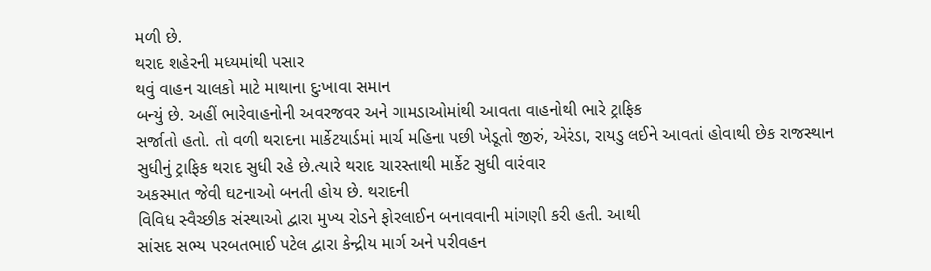મળી છે.
થરાદ શહેરની મધ્યમાંથી પસાર
થવું વાહન ચાલકો માટે માથાના દુઃખાવા સમાન
બન્યું છે. અહીં ભારેવાહનોની અવરજવર અને ગામડાઓમાંથી આવતા વાહનોથી ભારે ટ્રાફિક
સર્જાતો હતો. તો વળી થરાદના માર્કેટયાર્ડમાં માર્ચ મહિના પછી ખેડૂતો જીરું, એરંડા, રાયડુ લઈને આવતાં હોવાથી છેક રાજસ્થાન
સુધીનું ટ્રાફિક થરાદ સુધી રહે છે.ત્યારે થરાદ ચારસ્તાથી માર્કેટ સુધી વારંવાર
અકસ્માત જેવી ઘટનાઓ બનતી હોય છે. થરાદની
વિવિધ સ્વૈચ્છીક સંસ્થાઓ દ્વારા મુખ્ય રોડને ફોરલાઈન બનાવવાની માંગણી કરી હતી. આથી
સાંસદ સભ્ય પરબતભાઈ પટેલ દ્વારા કેન્દ્રીય માર્ગ અને પરીવહન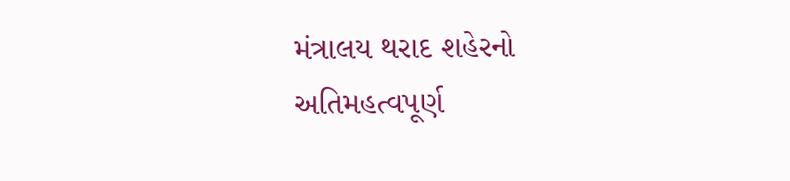મંત્રાલય થરાદ શહેરનો
અતિમહત્વપૂર્ણ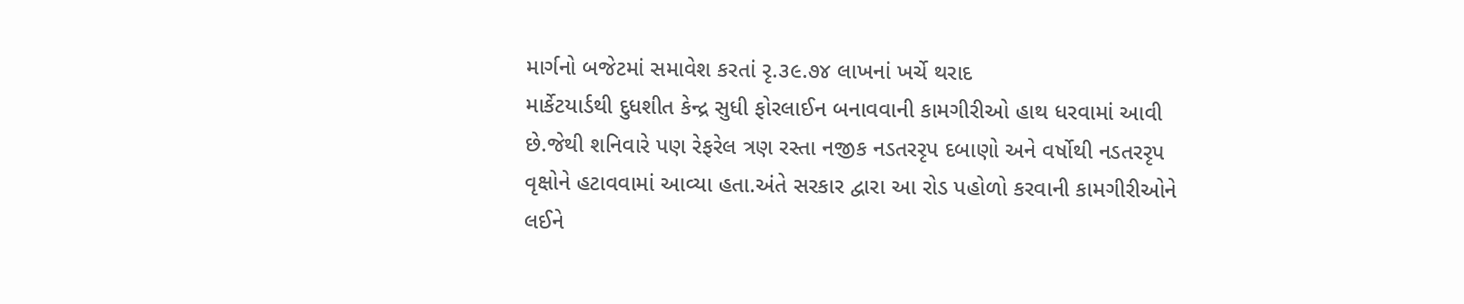માર્ગનો બજેટમાં સમાવેશ કરતાં રૃ.૩૯.૭૪ લાખનાં ખર્ચે થરાદ
માર્કેટયાર્ડથી દુધશીત કેન્દ્ર સુધી ફોરલાઈન બનાવવાની કામગીરીઓ હાથ ધરવામાં આવી
છે.જેથી શનિવારે પણ રેફરેલ ત્રણ રસ્તા નજીક નડતરરૃપ દબાણો અને વર્ષોથી નડતરરૃપ
વૃક્ષોને હટાવવામાં આવ્યા હતા.અંતે સરકાર દ્વારા આ રોડ પહોળો કરવાની કામગીરીઓને
લઈને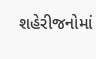શહેરીજનોમાં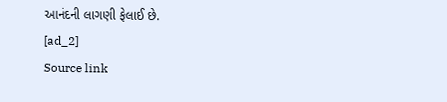આનંદની લાગણી ફેલાઈ છે.
[ad_2]
Source link